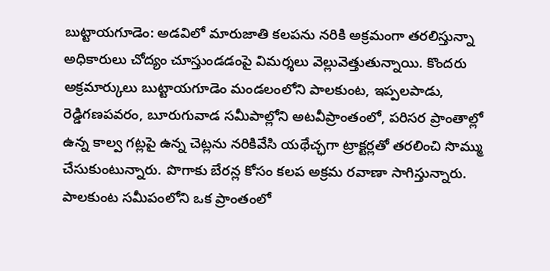బుట్టాయగూడెం: అడవిలో మారుజాతి కలపను నరికి అక్రమంగా తరలిస్తున్నా అధికారులు చోద్యం చూస్తుండడంపై విమర్శలు వెల్లువెత్తుతున్నాయి. కొందరు అక్రమార్కులు బుట్టాయగూడెం మండలంలోని పాలకుంట, ఇప్పలపాడు, రెడ్డిగణపవరం, బూరుగువాడ సమీపాల్లోని అటవీప్రాంతంలో, పరిసర ప్రాంతాల్లో ఉన్న కాల్వ గట్లపై ఉన్న చెట్లను నరికివేసి యథేచ్ఛగా ట్రాక్టర్లతో తరలించి సొమ్ము చేసుకుంటున్నారు. పొగాకు బేరన్ల కోసం కలప అక్రమ రవాణా సాగిస్తున్నారు. పాలకుంట సమీపంలోని ఒక ప్రాంతంలో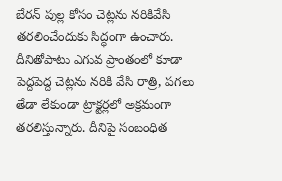బేరన్ పుల్ల కోసం చెట్లను నరికివేసి తరలించేందుకు సిద్ధంగా ఉంచారు. దీనితోపాటు ఎగువ ప్రాంతంలో కూడా పెద్దపెద్ద చెట్లను నరికి వేసి రాత్రి, పగలు తేడా లేకుండా ట్రాక్టర్లలో అక్రమంగా తరలిస్తున్నారు. దీనిపై సంబంధిత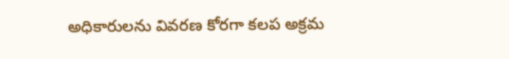అధికారులను వివరణ కోరగా కలప అక్రమ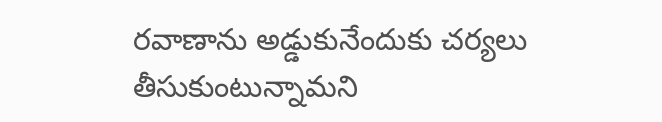రవాణాను అడ్డుకునేందుకు చర్యలు తీసుకుంటున్నామని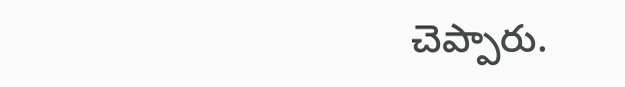చెప్పారు.